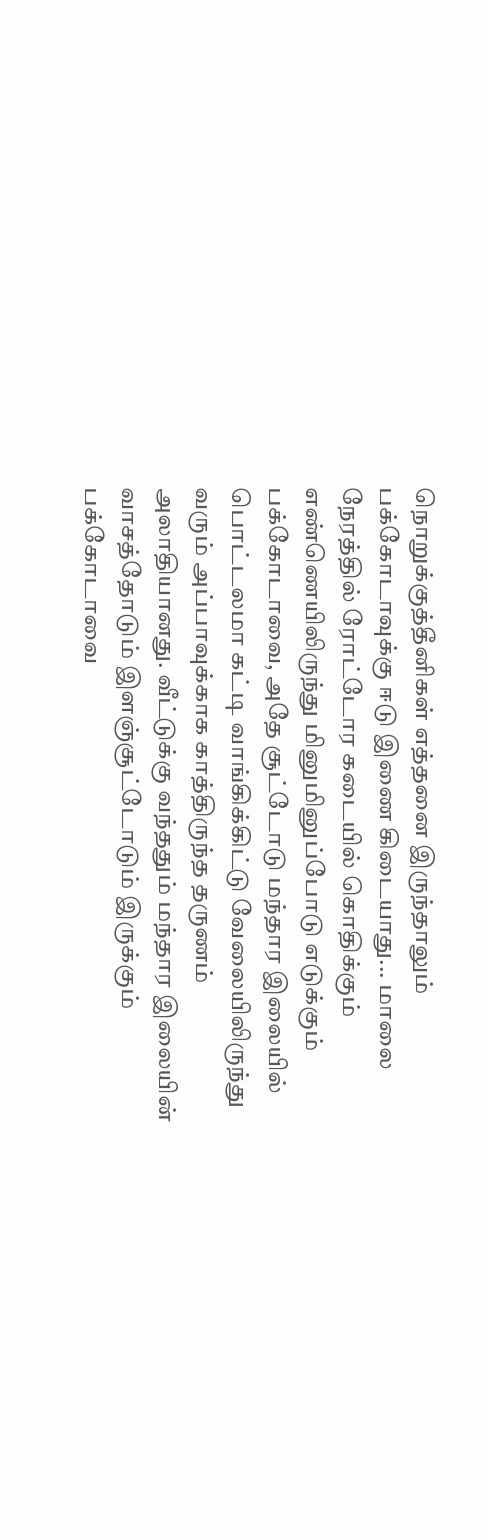நொறுக்குத்தீனிகள் எத்தனை இருந்தாலும் பக்கோடாவுக்கு ஈடு இணை கிடையாது... மாலை நேரத்தில் ரோட்டோர கடையில் கொதிக்கும் எண்ணெயிலிருந்து மினுமினுப்போடு எடுக்கும் பக்கோடாவை, அதே சூட்டோடு மந்தார இலையில் பொட்டலமா கட்டி வாங்கிக்கிட்டு வேலையிலிருந்து வரும் அப்பாவுக்காக காத்திருந்த தருணம் அலாதியானது. வீட்டுக்கு வந்ததும் மந்தார இலையின் வாசத்தோடும் இளஞ்சூட்டோடும் இருக்கும் பக்கோடாவை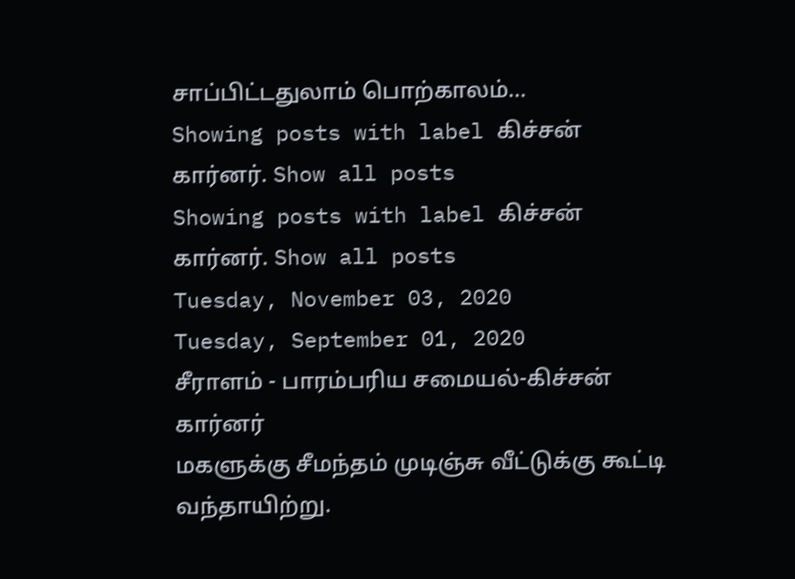சாப்பிட்டதுலாம் பொற்காலம்...
Showing posts with label கிச்சன் கார்னர். Show all posts
Showing posts with label கிச்சன் கார்னர். Show all posts
Tuesday, November 03, 2020
Tuesday, September 01, 2020
சீராளம் - பாரம்பரிய சமையல்-கிச்சன் கார்னர்
மகளுக்கு சீமந்தம் முடிஞ்சு வீட்டுக்கு கூட்டி வந்தாயிற்று.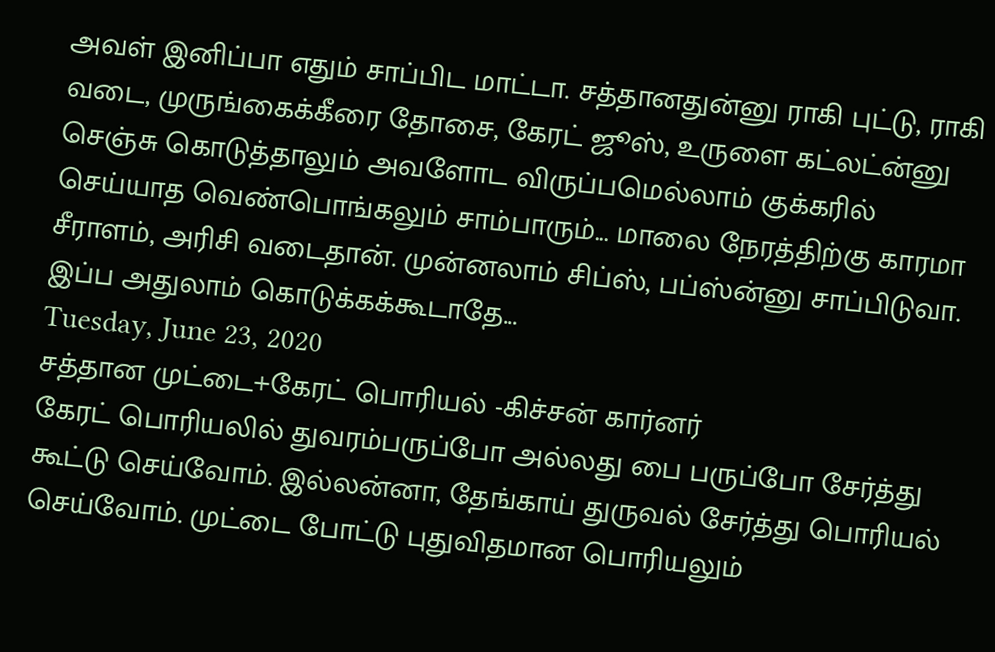அவள் இனிப்பா எதும் சாப்பிட மாட்டா. சத்தானதுன்னு ராகி புட்டு, ராகி வடை, முருங்கைக்கீரை தோசை, கேரட் ஜூஸ், உருளை கட்லட்ன்னு செஞ்சு கொடுத்தாலும் அவளோட விருப்பமெல்லாம் குக்கரில் செய்யாத வெண்பொங்கலும் சாம்பாரும்... மாலை நேரத்திற்கு காரமா சீராளம், அரிசி வடைதான். முன்னலாம் சிப்ஸ், பப்ஸ்ன்னு சாப்பிடுவா. இப்ப அதுலாம் கொடுக்கக்கூடாதே...
Tuesday, June 23, 2020
சத்தான முட்டை+கேரட் பொரியல் -கிச்சன் கார்னர்
கேரட் பொரியலில் துவரம்பருப்போ அல்லது பை பருப்போ சேர்த்து கூட்டு செய்வோம். இல்லன்னா, தேங்காய் துருவல் சேர்த்து பொரியல் செய்வோம். முட்டை போட்டு புதுவிதமான பொரியலும்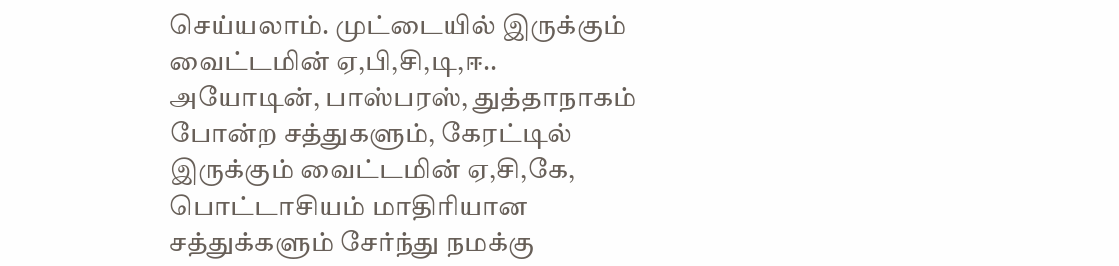செய்யலாம். முட்டையில் இருக்கும் வைட்டமின் ஏ,பி,சி,டி,ஈ.. அயோடின், பாஸ்பரஸ், துத்தாநாகம் போன்ற சத்துகளும், கேரட்டில் இருக்கும் வைட்டமின் ஏ,சி,கே, பொட்டாசியம் மாதிரியான சத்துக்களும் சேர்ந்து நமக்கு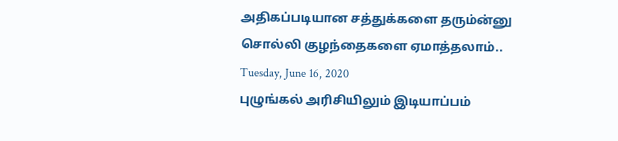அதிகப்படியான சத்துக்களை தரும்ன்னு சொல்லி குழந்தைகளை ஏமாத்தலாம்..
Tuesday, June 16, 2020
புழுங்கல் அரிசியிலும் இடியாப்பம்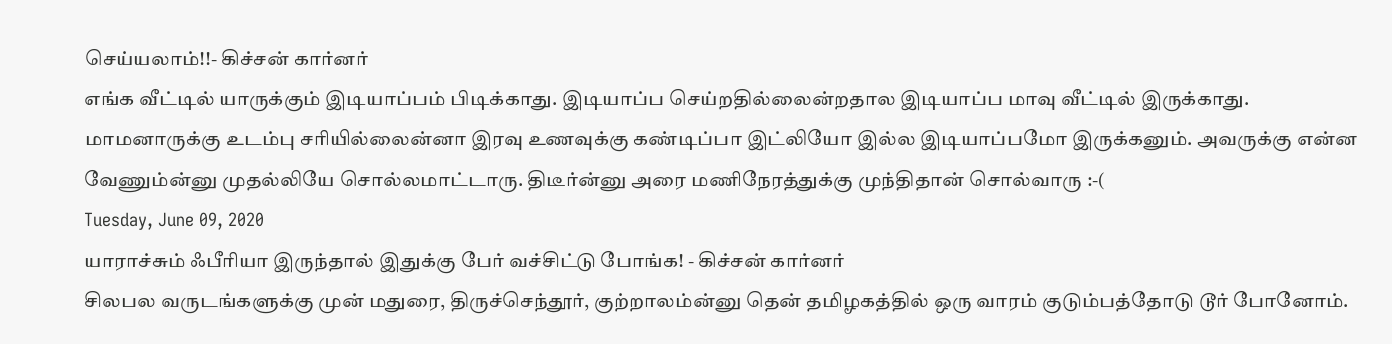செய்யலாம்!!- கிச்சன் கார்னர்
எங்க வீட்டில் யாருக்கும் இடியாப்பம் பிடிக்காது. இடியாப்ப செய்றதில்லைன்றதால இடியாப்ப மாவு வீட்டில் இருக்காது. மாமனாருக்கு உடம்பு சரியில்லைன்னா இரவு உணவுக்கு கண்டிப்பா இட்லியோ இல்ல இடியாப்பமோ இருக்கனும். அவருக்கு என்ன வேணும்ன்னு முதல்லியே சொல்லமாட்டாரு. திடீர்ன்னு அரை மணிநேரத்துக்கு முந்திதான் சொல்வாரு :-(
Tuesday, June 09, 2020
யாராச்சும் ஃபீரியா இருந்தால் இதுக்கு பேர் வச்சிட்டு போங்க! - கிச்சன் கார்னர்
சிலபல வருடங்களுக்கு முன் மதுரை, திருச்செந்தூர், குற்றாலம்ன்னு தென் தமிழகத்தில் ஒரு வாரம் குடும்பத்தோடு டூர் போனோம்.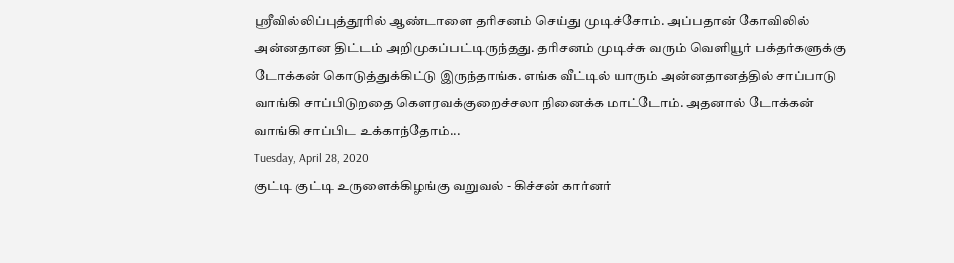ஸ்ரீவில்லிப்புத்தூரில் ஆண்டாளை தரிசனம் செய்து முடிச்சோம். அப்பதான் கோவிலில் அன்னதான திட்டம் அறிமுகப்பட்டிருந்தது. தரிசனம் முடிச்சு வரும் வெளியூர் பக்தர்களுக்கு டோக்கன் கொடுத்துக்கிட்டு இருந்தாங்க. எங்க வீட்டில் யாரும் அன்னதானத்தில் சாப்பாடு வாங்கி சாப்பிடுறதை கௌரவக்குறைச்சலா நினைக்க மாட்டோம். அதனால் டோக்கன் வாங்கி சாப்பிட உக்காந்தோம்...
Tuesday, April 28, 2020
குட்டி குட்டி உருளைக்கிழங்கு வறுவல் - கிச்சன் கார்னர்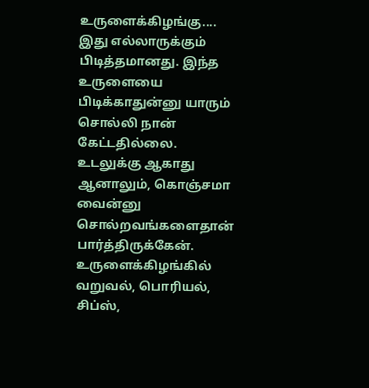உருளைக்கிழங்கு.... இது எல்லாருக்கும் பிடித்தமானது. இந்த உருளையை பிடிக்காதுன்னு யாரும் சொல்லி நான் கேட்டதில்லை. உடலுக்கு ஆகாது ஆனாலும், கொஞ்சமா வைன்னு சொல்றவங்களைதான் பார்த்திருக்கேன். உருளைக்கிழங்கில் வறுவல், பொரியல், சிப்ஸ்,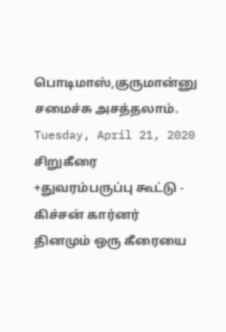பொடிமாஸ்,குருமான்னு சமைச்சு அசத்தலாம்.
Tuesday, April 21, 2020
சிறுகீரை +துவரம்பருப்பு கூட்டு - கிச்சன் கார்னர்
தினமும் ஒரு கீரையை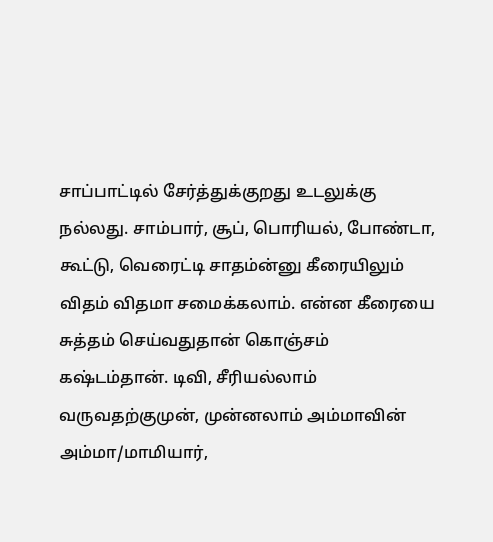சாப்பாட்டில் சேர்த்துக்குறது உடலுக்கு நல்லது. சாம்பார், சூப், பொரியல், போண்டா, கூட்டு, வெரைட்டி சாதம்ன்னு கீரையிலும் விதம் விதமா சமைக்கலாம். என்ன கீரையை சுத்தம் செய்வதுதான் கொஞ்சம் கஷ்டம்தான். டிவி, சீரியல்லாம் வருவதற்குமுன், முன்னலாம் அம்மாவின் அம்மா/மாமியார்,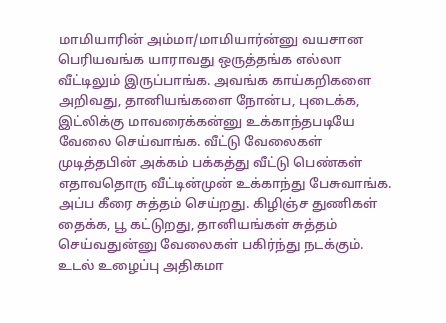மாமியாரின் அம்மா/மாமியார்ன்னு வயசான பெரியவங்க யாராவது ஒருத்தங்க எல்லா வீட்டிலும் இருப்பாங்க. அவங்க காய்கறிகளை அறிவது, தானியங்களை நோன்ப, புடைக்க, இட்லிக்கு மாவரைக்கன்னு உக்காந்தபடியே வேலை செய்வாங்க. வீட்டு வேலைகள் முடித்தபின் அக்கம் பக்கத்து வீட்டு பெண்கள் எதாவதொரு வீட்டின்முன் உக்காந்து பேசுவாங்க. அப்ப கீரை சுத்தம் செய்றது. கிழிஞ்ச துணிகள் தைக்க, பூ கட்டுறது, தானியங்கள் சுத்தம் செய்வதுன்னு வேலைகள் பகிர்ந்து நடக்கும். உடல் உழைப்பு அதிகமா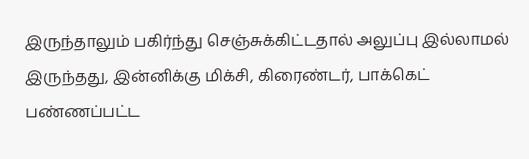இருந்தாலும் பகிர்ந்து செஞ்சுக்கிட்டதால் அலுப்பு இல்லாமல் இருந்தது, இன்னிக்கு மிக்சி, கிரைண்டர், பாக்கெட் பண்ணப்பட்ட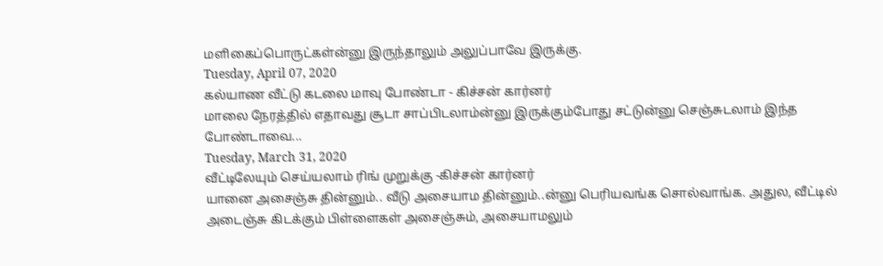மளிகைப்பொருட்கள்ன்னு இருந்தாலும் அலுப்பாவே இருக்கு.
Tuesday, April 07, 2020
கல்யாண வீட்டு கடலை மாவு போண்டா - கிச்சன் கார்னர்
மாலை நேரத்தில் எதாவது சூடா சாப்பிடலாம்ன்னு இருக்கும்போது சட்டுன்னு செஞ்சுடலாம் இந்த போண்டாவை...
Tuesday, March 31, 2020
வீட்டிலேயும் செய்யலாம் ரிங் முறுக்கு -கிச்சன் கார்னர்
யானை அசைஞ்சு தின்னும்.. வீடு அசையாம தின்னும்..ன்னு பெரியவங்க சொல்வாங்க. அதுல, வீட்டில் அடைஞ்சு கிடக்கும் பிள்ளைகள் அசைஞ்சும், அசையாமலும்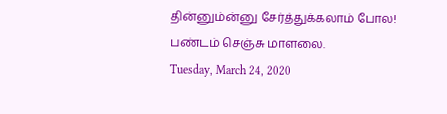தின்னும்ன்னு சேர்த்துக்கலாம் போல! பண்டம் செஞ்சு மாளலை.
Tuesday, March 24, 2020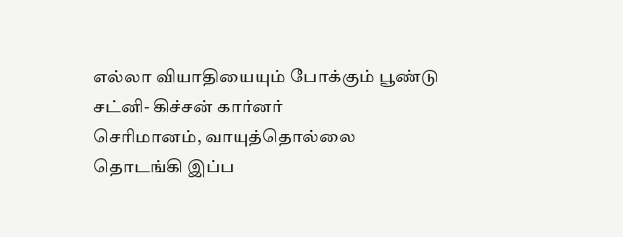எல்லா வியாதியையும் போக்கும் பூண்டு சட்னி- கிச்சன் கார்னர்
செரிமானம், வாயுத்தொல்லை தொடங்கி இப்ப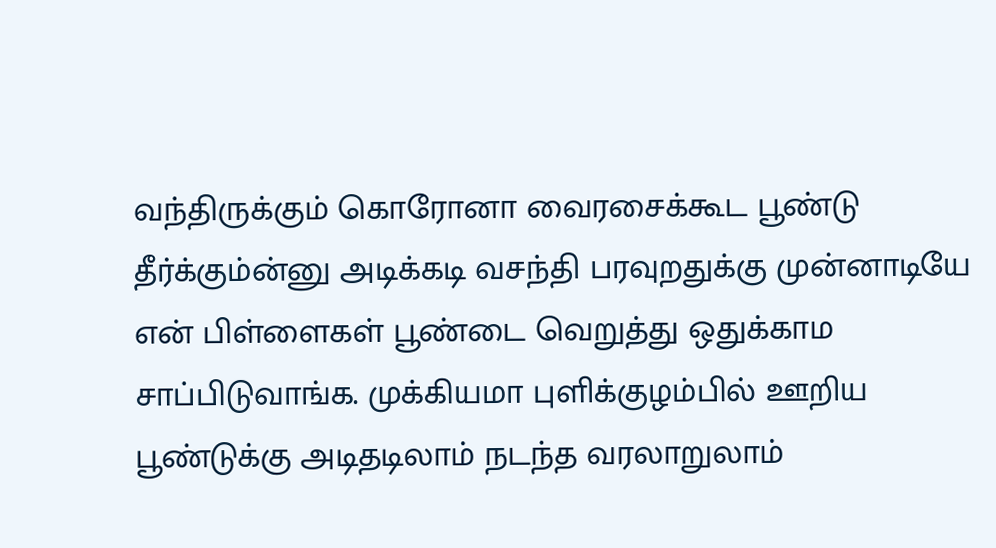வந்திருக்கும் கொரோனா வைரசைக்கூட பூண்டு தீர்க்கும்ன்னு அடிக்கடி வசந்தி பரவுறதுக்கு முன்னாடியே என் பிள்ளைகள் பூண்டை வெறுத்து ஒதுக்காம சாப்பிடுவாங்க. முக்கியமா புளிக்குழம்பில் ஊறிய பூண்டுக்கு அடிதடிலாம் நடந்த வரலாறுலாம்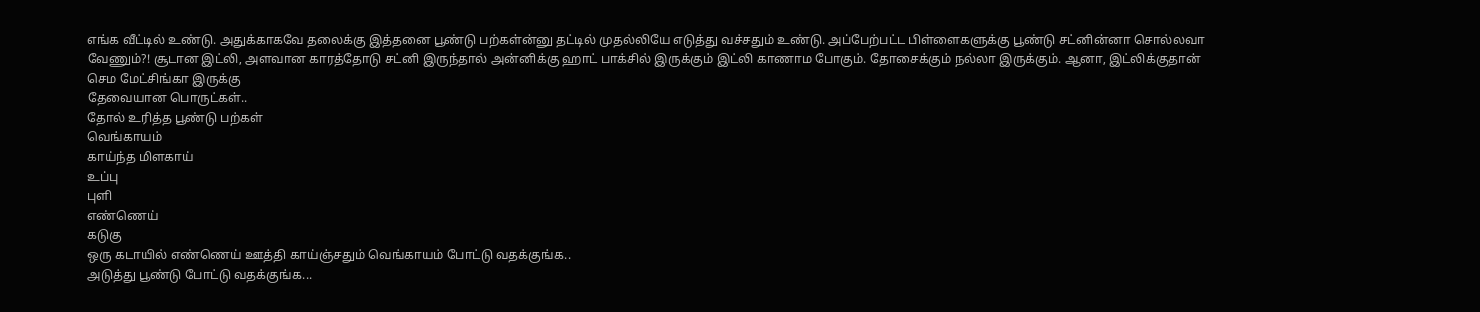எங்க வீட்டில் உண்டு. அதுக்காகவே தலைக்கு இத்தனை பூண்டு பற்கள்ன்னு தட்டில் முதல்லியே எடுத்து வச்சதும் உண்டு. அப்பேற்பட்ட பிள்ளைகளுக்கு பூண்டு சட்னின்னா சொல்லவா வேணும்?! சூடான இட்லி, அளவான காரத்தோடு சட்னி இருந்தால் அன்னிக்கு ஹாட் பாக்சில் இருக்கும் இட்லி காணாம போகும். தோசைக்கும் நல்லா இருக்கும். ஆனா, இட்லிக்குதான் செம மேட்சிங்கா இருக்கு
தேவையான பொருட்கள்..
தோல் உரித்த பூண்டு பற்கள்
வெங்காயம்
காய்ந்த மிளகாய்
உப்பு
புளி
எண்ணெய்
கடுகு
ஒரு கடாயில் எண்ணெய் ஊத்தி காய்ஞ்சதும் வெங்காயம் போட்டு வதக்குங்க..
அடுத்து பூண்டு போட்டு வதக்குங்க...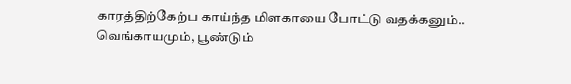காரத்திற்கேற்ப காய்ந்த மிளகாயை போட்டு வதக்கனும்..
வெங்காயமும், பூண்டும்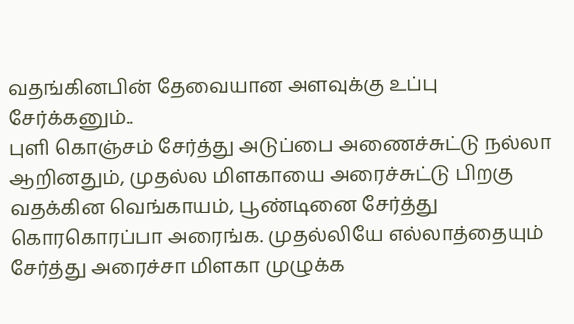வதங்கினபின் தேவையான அளவுக்கு உப்பு சேர்க்கனும்..
புளி கொஞ்சம் சேர்த்து அடுப்பை அணைச்சுட்டு நல்லா ஆறினதும், முதல்ல மிளகாயை அரைச்சுட்டு பிறகு வதக்கின வெங்காயம், பூண்டினை சேர்த்து கொரகொரப்பா அரைங்க. முதல்லியே எல்லாத்தையும் சேர்த்து அரைச்சா மிளகா முழுக்க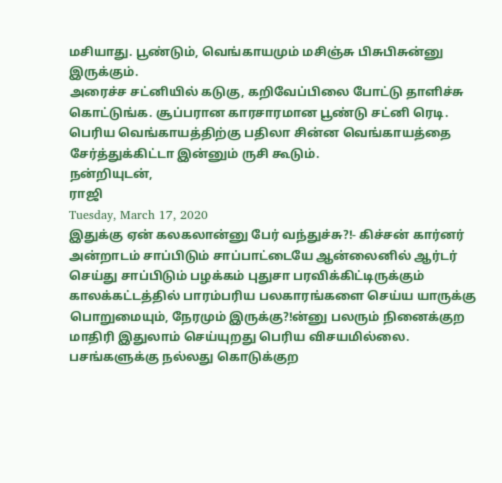மசியாது. பூண்டும், வெங்காயமும் மசிஞ்சு பிசுபிசுன்னு இருக்கும்.
அரைச்ச சட்னியில் கடுகு, கறிவேப்பிலை போட்டு தாளிச்சு கொட்டுங்க. சூப்பரான காரசாரமான பூண்டு சட்னி ரெடி.
பெரிய வெங்காயத்திற்கு பதிலா சின்ன வெங்காயத்தை சேர்த்துக்கிட்டா இன்னும் ருசி கூடும்.
நன்றியுடன்,
ராஜி
Tuesday, March 17, 2020
இதுக்கு ஏன் கலகலான்னு பேர் வந்துச்சு?!- கிச்சன் கார்னர்
அன்றாடம் சாப்பிடும் சாப்பாட்டையே ஆன்லைனில் ஆர்டர் செய்து சாப்பிடும் பழக்கம் புதுசா பரவிக்கிட்டிருக்கும் காலக்கட்டத்தில் பாரம்பரிய பலகாரங்களை செய்ய யாருக்கு பொறுமையும், நேரமும் இருக்கு?!ன்னு பலரும் நினைக்குற மாதிரி இதுலாம் செய்யுறது பெரிய விசயமில்லை. பசங்களுக்கு நல்லது கொடுக்குற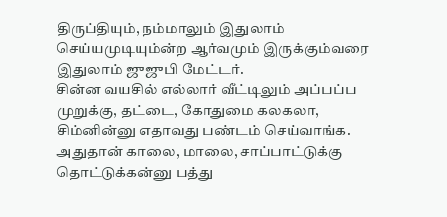திருப்தியும், நம்மாலும் இதுலாம் செய்யமுடியும்ன்ற ஆர்வமும் இருக்கும்வரை இதுலாம் ஜுஜுபி மேட்டர்.
சின்ன வயசில் எல்லார் வீட்டிலும் அப்பப்ப முறுக்கு, தட்டை, கோதுமை கலகலா, சிம்னின்னு எதாவது பண்டம் செய்வாங்க. அதுதான் காலை, மாலை, சாப்பாட்டுக்கு தொட்டுக்கன்னு பத்து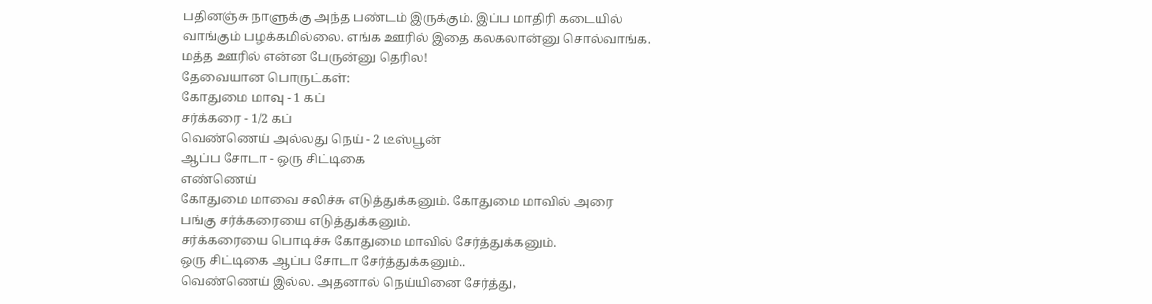பதினஞ்சு நாளுக்கு அந்த பண்டம் இருக்கும். இப்ப மாதிரி கடையில் வாங்கும் பழக்கமில்லை. எங்க ஊரில் இதை கலகலான்னு சொல்வாங்க. மத்த ஊரில் என்ன பேருன்னு தெரில!
தேவையான பொருட்கள்:
கோதுமை மாவு - 1 கப்
சர்க்கரை - 1/2 கப்
வெண்ணெய் அல்லது நெய் - 2 டீஸ்பூன்
ஆப்ப சோடா - ஒரு சிட்டிகை
எண்ணெய்
கோதுமை மாவை சலிச்சு எடுத்துக்கனும். கோதுமை மாவில் அரை பங்கு சர்க்கரையை எடுத்துக்கனும்.
சர்க்கரையை பொடிச்சு கோதுமை மாவில் சேர்த்துக்கனும்.
ஒரு சிட்டிகை ஆப்ப சோடா சேர்த்துக்கனும்..
வெண்ணெய் இல்ல. அதனால் நெய்யினை சேர்த்து,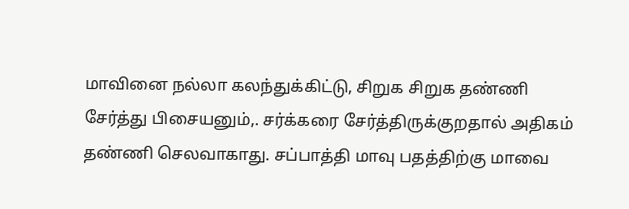மாவினை நல்லா கலந்துக்கிட்டு, சிறுக சிறுக தண்ணி சேர்த்து பிசையனும்,. சர்க்கரை சேர்த்திருக்குறதால் அதிகம் தண்ணி செலவாகாது. சப்பாத்தி மாவு பதத்திற்கு மாவை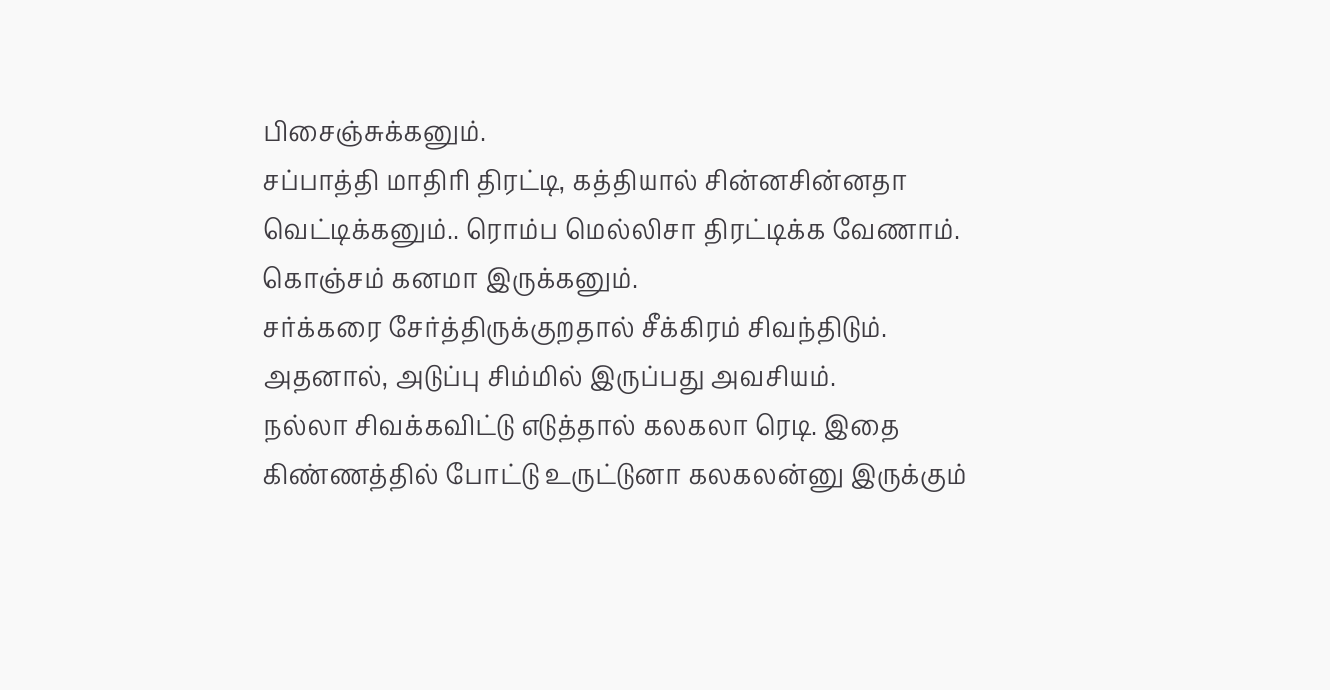பிசைஞ்சுக்கனும்.
சப்பாத்தி மாதிரி திரட்டி, கத்தியால் சின்னசின்னதா வெட்டிக்கனும்.. ரொம்ப மெல்லிசா திரட்டிக்க வேணாம். கொஞ்சம் கனமா இருக்கனும்.
சர்க்கரை சேர்த்திருக்குறதால் சீக்கிரம் சிவந்திடும். அதனால், அடுப்பு சிம்மில் இருப்பது அவசியம்.
நல்லா சிவக்கவிட்டு எடுத்தால் கலகலா ரெடி. இதை கிண்ணத்தில் போட்டு உருட்டுனா கலகலன்னு இருக்கும்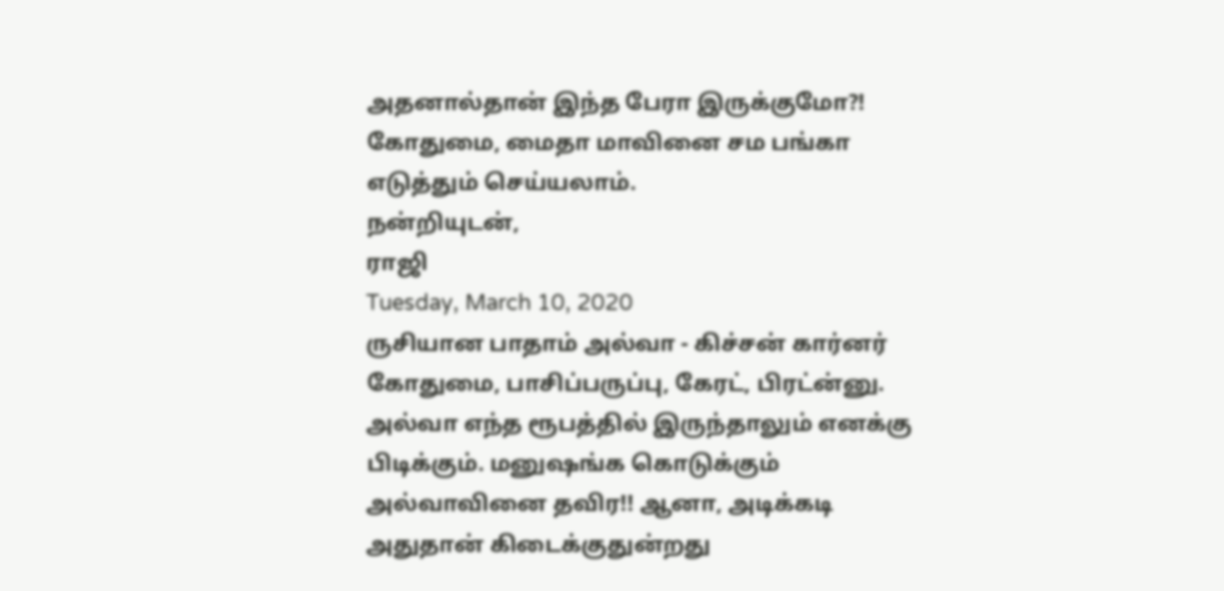அதனால்தான் இந்த பேரா இருக்குமோ?! கோதுமை, மைதா மாவினை சம பங்கா எடுத்தும் செய்யலாம்.
நன்றியுடன்,
ராஜி
Tuesday, March 10, 2020
ருசியான பாதாம் அல்வா - கிச்சன் கார்னர்
கோதுமை, பாசிப்பருப்பு, கேரட், பிரட்ன்னு. அல்வா எந்த ரூபத்தில் இருந்தாலும் எனக்கு பிடிக்கும். மனுஷங்க கொடுக்கும் அல்வாவினை தவிர!! ஆனா, அடிக்கடி அதுதான் கிடைக்குதுன்றது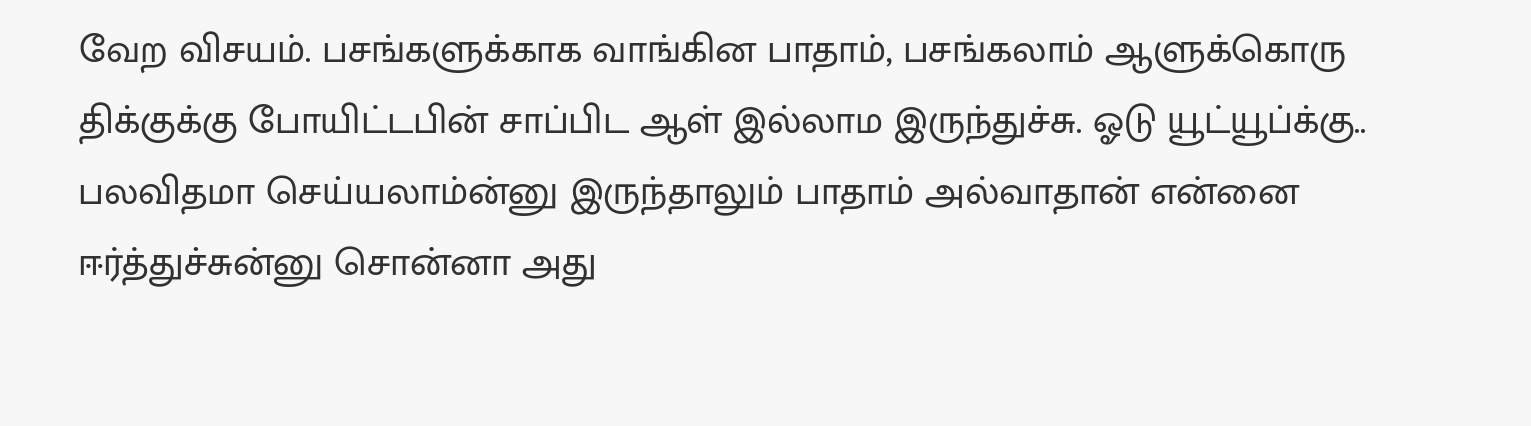வேற விசயம். பசங்களுக்காக வாங்கின பாதாம், பசங்கலாம் ஆளுக்கொரு திக்குக்கு போயிட்டபின் சாப்பிட ஆள் இல்லாம இருந்துச்சு. ஓடு யூட்யூப்க்கு.. பலவிதமா செய்யலாம்ன்னு இருந்தாலும் பாதாம் அல்வாதான் என்னை ஈர்த்துச்சுன்னு சொன்னா அது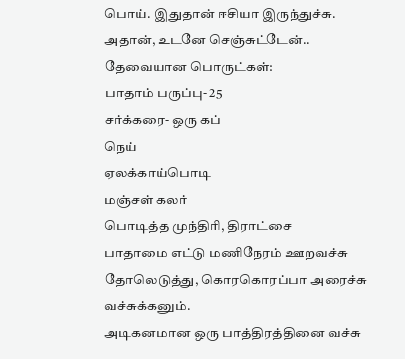பொய். இதுதான் ஈசியா இருந்துச்சு. அதான், உடனே செஞ்சுட்டேன்..
தேவையான பொருட்கள்:
பாதாம் பருப்பு- 25
சர்க்கரை- ஒரு கப்
நெய்
ஏலக்காய்பொடி
மஞ்சள் கலர்
பொடித்த முந்திரி, திராட்சை
பாதாமை எட்டு மணிநேரம் ஊறவச்சு தோலெடுத்து, கொரகொரப்பா அரைச்சு வச்சுக்கனும்.
அடிகனமான ஒரு பாத்திரத்தினை வச்சு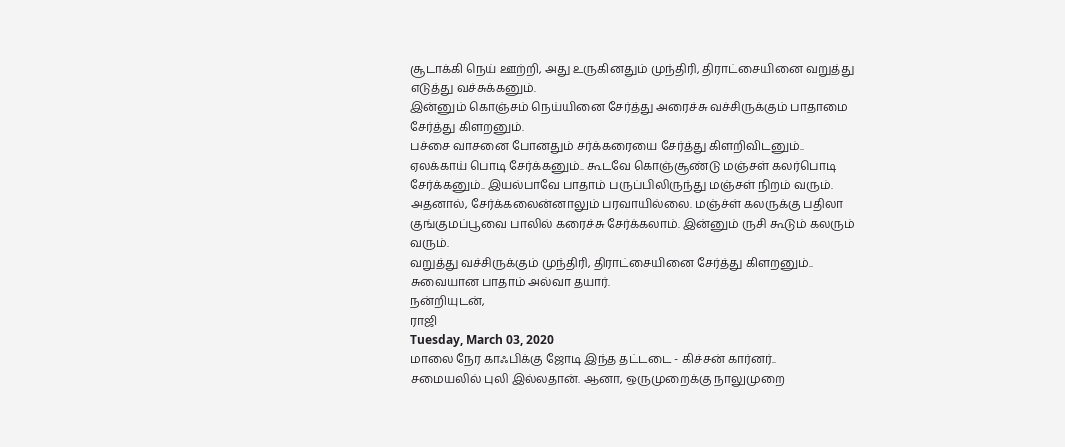சூடாக்கி நெய் ஊற்றி, அது உருகினதும் முந்திரி, திராட்சையினை வறுத்து எடுத்து வச்சுக்கனும்.
இன்னும் கொஞ்சம் நெய்யினை சேர்த்து அரைச்சு வச்சிருக்கும் பாதாமை சேர்த்து கிளறனும்.
பச்சை வாசனை போனதும் சர்க்கரையை சேர்த்து கிளறிவிடனும்..
ஏலக்காய் பொடி சேர்க்கனும்.. கூடவே கொஞ்சூண்டு மஞ்சள் கலர்பொடி சேர்க்கனும்.. இயல்பாவே பாதாம் பருப்பிலிருந்து மஞ்சள் நிறம் வரும். அதனால், சேர்க்கலைன்னாலும் பரவாயில்லை. மஞ்ச்ள் கலருக்கு பதிலா குங்குமப்பூவை பாலில் கரைச்சு சேர்க்கலாம். இன்னும் ருசி கூடும் கலரும் வரும்.
வறுத்து வச்சிருக்கும் முந்திரி, திராட்சையினை சேர்த்து கிளறனும்..
சுவையான பாதாம் அல்வா தயார்.
நன்றியுடன்,
ராஜி
Tuesday, March 03, 2020
மாலை நேர காஃபிக்கு ஜோடி இந்த தட்டடை - கிச்சன் கார்னர்..
சமையலில் புலி இல்லதான். ஆனா, ஒருமுறைக்கு நாலுமுறை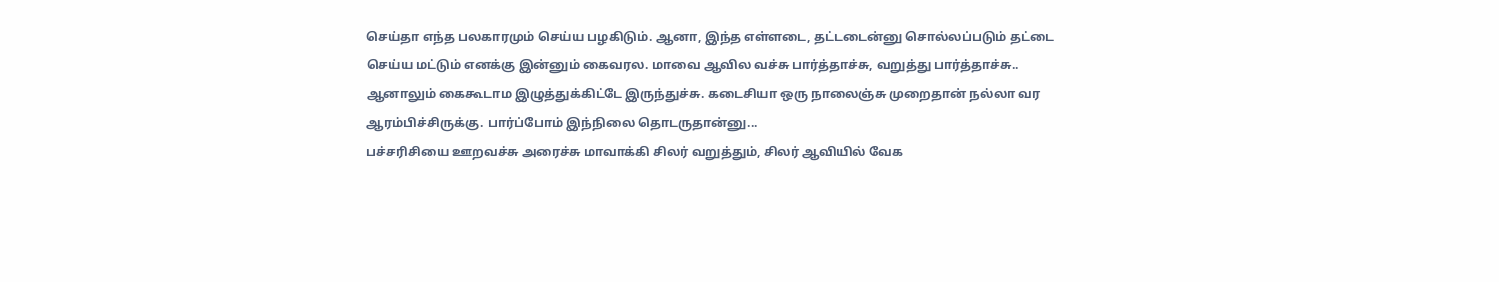செய்தா எந்த பலகாரமும் செய்ய பழகிடும். ஆனா, இந்த எள்ளடை, தட்டடைன்னு சொல்லப்படும் தட்டை செய்ய மட்டும் எனக்கு இன்னும் கைவரல. மாவை ஆவில வச்சு பார்த்தாச்சு, வறுத்து பார்த்தாச்சு.. ஆனாலும் கைகூடாம இழுத்துக்கிட்டே இருந்துச்சு. கடைசியா ஒரு நாலைஞ்சு முறைதான் நல்லா வர ஆரம்பிச்சிருக்கு. பார்ப்போம் இந்நிலை தொடருதான்னு...
பச்சரிசியை ஊறவச்சு அரைச்சு மாவாக்கி சிலர் வறுத்தும், சிலர் ஆவியில் வேக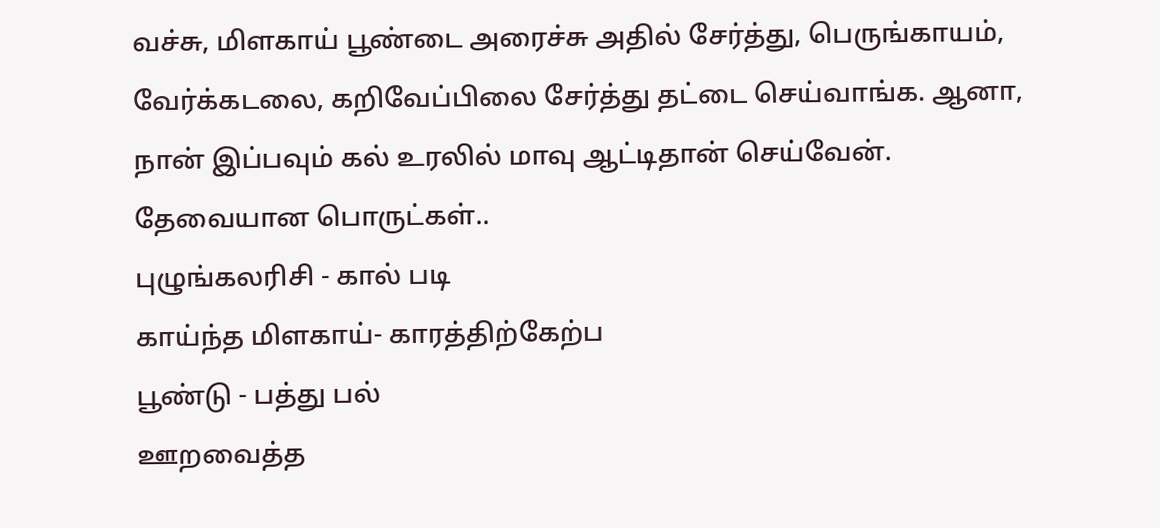வச்சு, மிளகாய் பூண்டை அரைச்சு அதில் சேர்த்து, பெருங்காயம், வேர்க்கடலை, கறிவேப்பிலை சேர்த்து தட்டை செய்வாங்க. ஆனா, நான் இப்பவும் கல் உரலில் மாவு ஆட்டிதான் செய்வேன்.
தேவையான பொருட்கள்..
புழுங்கலரிசி - கால் படி
காய்ந்த மிளகாய்- காரத்திற்கேற்ப
பூண்டு - பத்து பல்
ஊறவைத்த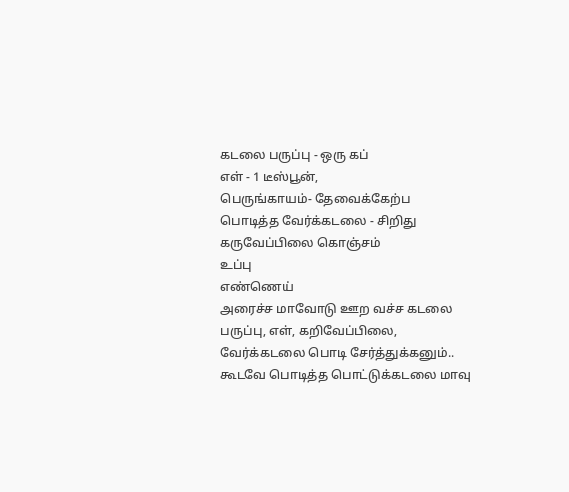கடலை பருப்பு - ஒரு கப்
எள் - 1 டீஸ்பூன்,
பெருங்காயம்- தேவைக்கேற்ப
பொடித்த வேர்க்கடலை - சிறிது
கருவேப்பிலை கொஞ்சம்
உப்பு
எண்ணெய்
அரைச்ச மாவோடு ஊற வச்ச கடலை பருப்பு, எள், கறிவேப்பிலை, வேர்க்கடலை பொடி சேர்த்துக்கனும்..
கூடவே பொடித்த பொட்டுக்கடலை மாவு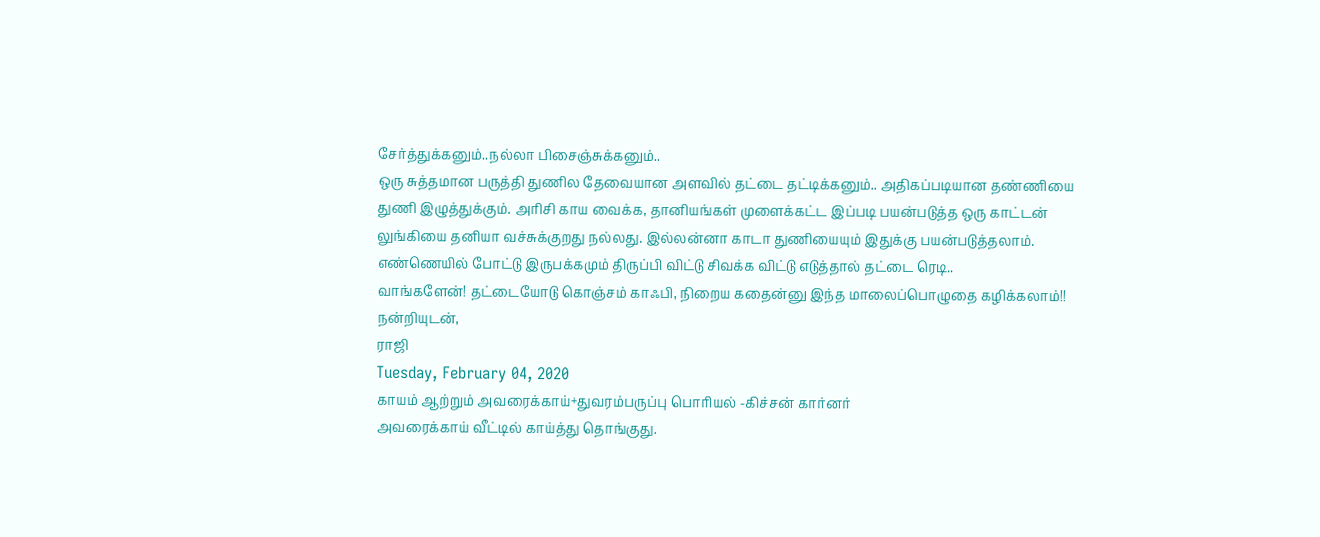சேர்த்துக்கனும்..நல்லா பிசைஞ்சுக்கனும்..
ஒரு சுத்தமான பருத்தி துணில தேவையான அளவில் தட்டை தட்டிக்கனும்.. அதிகப்படியான தண்ணியை துணி இழுத்துக்கும். அரிசி காய வைக்க, தானியங்கள் முளைக்கட்ட இப்படி பயன்படுத்த ஒரு காட்டன் லுங்கியை தனியா வச்சுக்குறது நல்லது. இல்லன்னா காடா துணியையும் இதுக்கு பயன்படுத்தலாம்.
எண்ணெயில் போட்டு இருபக்கமும் திருப்பி விட்டு சிவக்க விட்டு எடுத்தால் தட்டை ரெடி..
வாங்களேன்! தட்டையோடு கொஞ்சம் காஃபி, நிறைய கதைன்னு இந்த மாலைப்பொழுதை கழிக்கலாம்!!
நன்றியுடன்,
ராஜி
Tuesday, February 04, 2020
காயம் ஆற்றும் அவரைக்காய்+துவரம்பருப்பு பொரியல் -கிச்சன் கார்னர்
அவரைக்காய் வீட்டில் காய்த்து தொங்குது.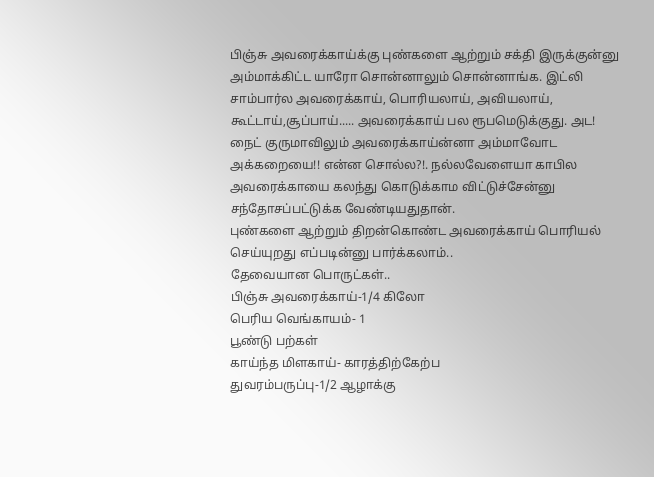பிஞ்சு அவரைக்காய்க்கு புண்களை ஆற்றும் சக்தி இருக்குன்னு அம்மாக்கிட்ட யாரோ சொன்னாலும் சொன்னாங்க. இட்லி சாம்பார்ல அவரைக்காய், பொரியலாய், அவியலாய், கூட்டாய்,சூப்பாய்..... அவரைக்காய் பல ரூபமெடுக்குது. அட! நைட் குருமாவிலும் அவரைக்காய்ன்னா அம்மாவோட அக்கறையை!! என்ன சொல்ல?!. நல்லவேளையா காபில அவரைக்காயை கலந்து கொடுக்காம விட்டுச்சேன்னு சந்தோசப்பட்டுக்க வேண்டியதுதான்.
புண்களை ஆற்றும் திறன்கொண்ட அவரைக்காய் பொரியல் செய்யுறது எப்படின்னு பார்க்கலாம்..
தேவையான பொருட்கள்..
பிஞ்சு அவரைக்காய்-1/4 கிலோ
பெரிய வெங்காயம்- 1
பூண்டு பற்கள்
காய்ந்த மிளகாய்- காரத்திற்கேற்ப
துவரம்பருப்பு-1/2 ஆழாக்கு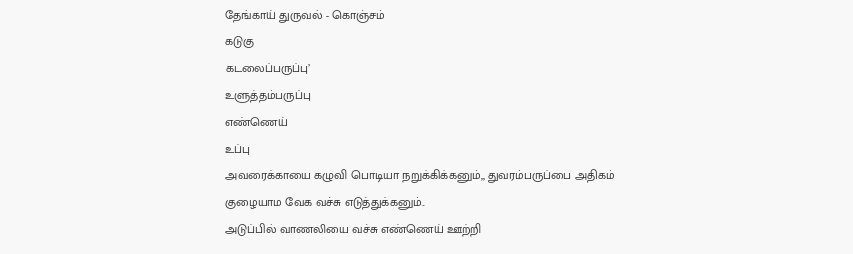தேங்காய் துருவல் - கொஞ்சம்
கடுகு
கடலைப்பருப்பு’
உளுத்தம்பருப்பு
எண்ணெய்
உப்பு
அவரைக்காயை கழுவி பொடியா நறுக்கிக்கனும்,, துவரம்பருப்பை அதிகம் குழையாம வேக வச்சு எடுத்துக்கனும்..
அடுப்பில் வாணலியை வச்சு எண்ணெய் ஊற்றி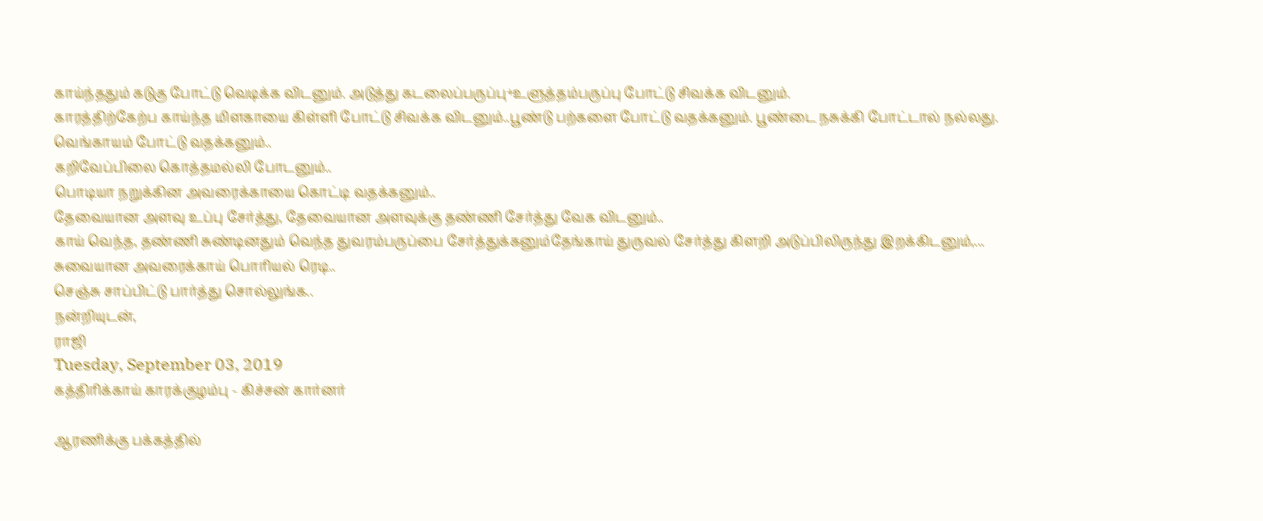காய்ந்ததும் கடுகு போட்டு வெடிக்க விடனும். அடுத்து கடலைப்பருப்பு+உளுத்தம்பருப்பு போட்டு சிவக்க விடனும்.
காரத்திற்கேற்ப காய்ந்த மிளகாயை கிள்ளி போட்டு சிவக்க விடனும்..பூண்டு பற்களை போட்டு வதக்கனும். பூண்டை நசுக்கி போட்டால் நல்லது.
வெங்காயம் போட்டு வதக்கனும்..
கறிவேப்பிலை கொத்தமல்லி போடனும்..
பொடியா நறுக்கின அவரைக்காயை கொட்டி வதக்கனும்..
தேவையான அளவு உப்பு சேர்த்து, தேவையான அளவுக்கு தண்ணி சேர்த்து வேக விடனும்..
காய் வெந்த, தண்ணி சுண்டினதும் வெந்த துவரம்பருப்பை சேர்த்துக்கனும்தேங்காய் துருவல் சேர்த்து கிளறி அடுப்பிலிருந்து இறக்கிடனும்,...
சுவையான அவரைக்காய் பொரியல் ரெடி..
செஞ்சு சாப்பிட்டு பார்த்து சொல்லுங்க..
நன்றியுடன்,
ராஜி
Tuesday, September 03, 2019
கத்திரிக்காய் காரக்குழம்பு - கிச்சன் கார்னர்

ஆரணிக்கு பக்கத்தில்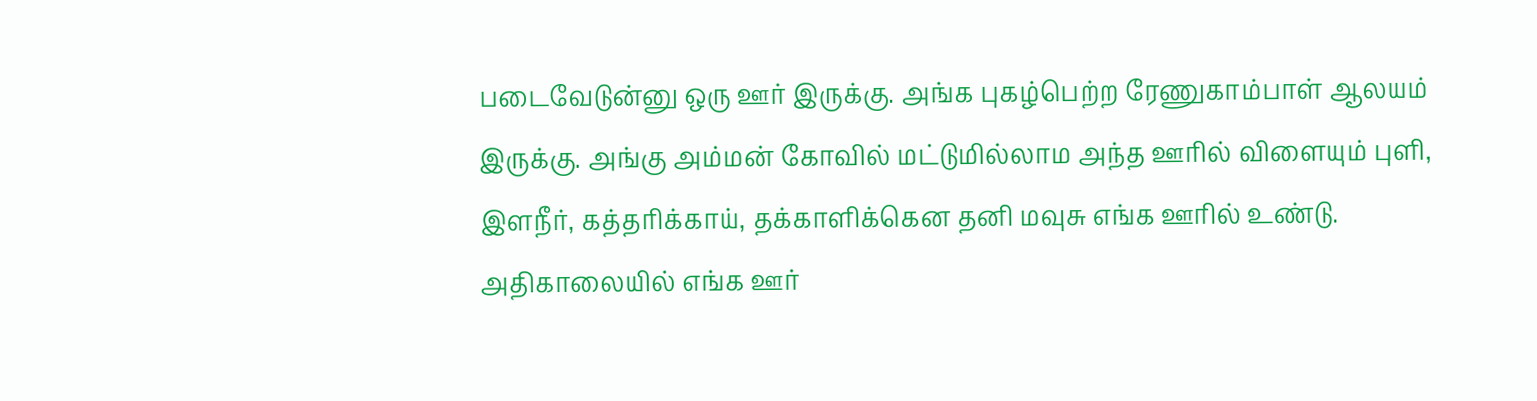படைவேடுன்னு ஒரு ஊர் இருக்கு. அங்க புகழ்பெற்ற ரேணுகாம்பாள் ஆலயம் இருக்கு. அங்கு அம்மன் கோவில் மட்டுமில்லாம அந்த ஊரில் விளையும் புளி, இளநீர், கத்தரிக்காய், தக்காளிக்கென தனி மவுசு எங்க ஊரில் உண்டு. அதிகாலையில் எங்க ஊர்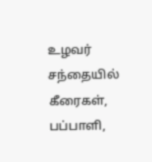உழவர் சந்தையில் கீரைகள், பப்பாளி,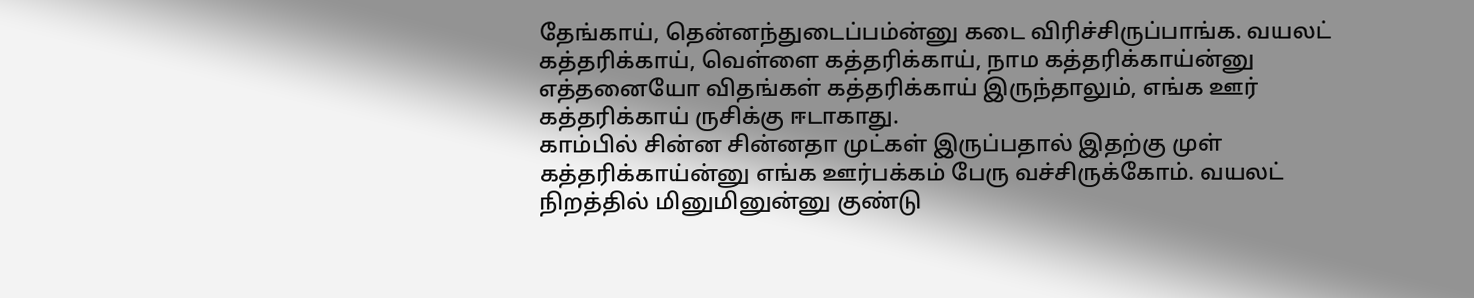தேங்காய், தென்னந்துடைப்பம்ன்னு கடை விரிச்சிருப்பாங்க. வயலட் கத்தரிக்காய், வெள்ளை கத்தரிக்காய், நாம கத்தரிக்காய்ன்னு எத்தனையோ விதங்கள் கத்தரிக்காய் இருந்தாலும், எங்க ஊர் கத்தரிக்காய் ருசிக்கு ஈடாகாது.
காம்பில் சின்ன சின்னதா முட்கள் இருப்பதால் இதற்கு முள் கத்தரிக்காய்ன்னு எங்க ஊர்பக்கம் பேரு வச்சிருக்கோம். வயலட் நிறத்தில் மினுமினுன்னு குண்டு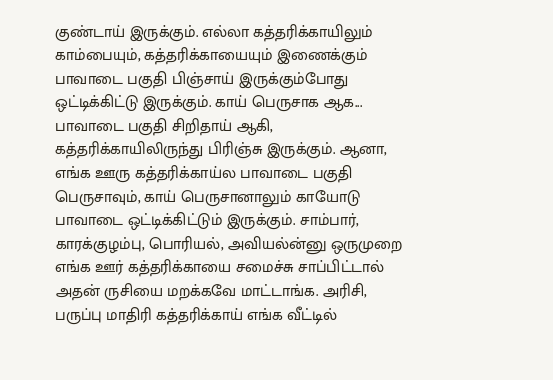குண்டாய் இருக்கும். எல்லா கத்தரிக்காயிலும் காம்பையும், கத்தரிக்காயையும் இணைக்கும் பாவாடை பகுதி பிஞ்சாய் இருக்கும்போது ஒட்டிக்கிட்டு இருக்கும். காய் பெருசாக ஆக... பாவாடை பகுதி சிறிதாய் ஆகி, கத்தரிக்காயிலிருந்து பிரிஞ்சு இருக்கும். ஆனா, எங்க ஊரு கத்தரிக்காய்ல பாவாடை பகுதி பெருசாவும், காய் பெருசானாலும் காயோடு பாவாடை ஒட்டிக்கிட்டும் இருக்கும். சாம்பார், காரக்குழம்பு, பொரியல், அவியல்ன்னு ஒருமுறை எங்க ஊர் கத்தரிக்காயை சமைச்சு சாப்பிட்டால் அதன் ருசியை மறக்கவே மாட்டாங்க. அரிசி, பருப்பு மாதிரி கத்தரிக்காய் எங்க வீட்டில்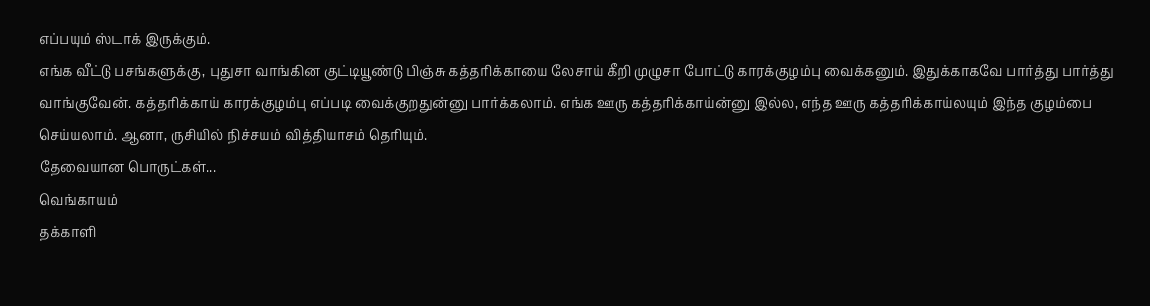எப்பயும் ஸ்டாக் இருக்கும்.
எங்க வீட்டு பசங்களுக்கு, புதுசா வாங்கின குட்டியூண்டு பிஞ்சு கத்தரிக்காயை லேசாய் கீறி முழுசா போட்டு காரக்குழம்பு வைக்கனும். இதுக்காகவே பார்த்து பார்த்து வாங்குவேன். கத்தரிக்காய் காரக்குழம்பு எப்படி வைக்குறதுன்னு பார்க்கலாம். எங்க ஊரு கத்தரிக்காய்ன்னு இல்ல, எந்த ஊரு கத்தரிக்காய்லயும் இந்த குழம்பை செய்யலாம். ஆனா, ருசியில் நிச்சயம் வித்தியாசம் தெரியும்.
தேவையான பொருட்கள்...
வெங்காயம்
தக்காளி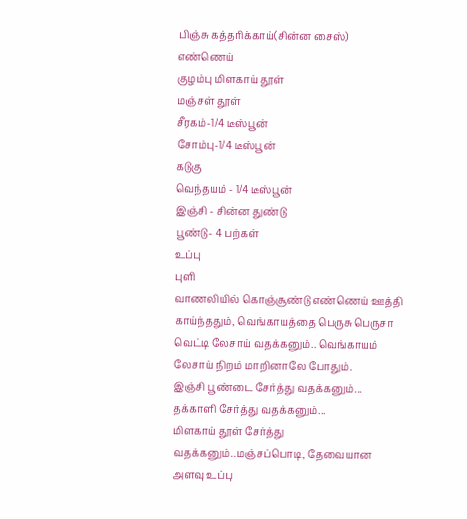பிஞ்சு கத்தரிக்காய்(சின்ன சைஸ்)
எண்ணெய்
குழம்பு மிளகாய் தூள்
மஞ்சள் தூள்
சீரகம்-1/4 டீஸ்பூன்
சோம்பு-1/4 டீஸ்பூன்
கடுகு
வெந்தயம் - 1/4 டீஸ்பூன்
இஞ்சி - சின்ன துண்டு
பூண்டு- 4 பற்கள்
உப்பு
புளி
வாணலியில் கொஞ்சூண்டு எண்ணெய் ஊத்தி காய்ந்ததும், வெங்காயத்தை பெருசு பெருசா வெட்டி லேசாய் வதக்கனும்.. வெங்காயம் லேசாய் நிறம் மாறினாலே போதும்.
இஞ்சி பூண்டை சேர்த்து வதக்கனும்...
தக்காளி சேர்த்து வதக்கனும்...
மிளகாய் தூள் சேர்த்து வதக்கனும்..மஞ்சப்பொடி, தேவையான அளவு உப்பு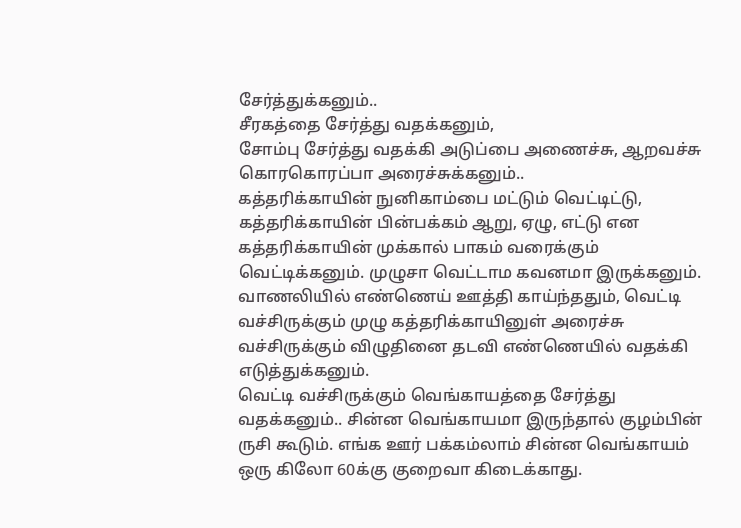சேர்த்துக்கனும்..
சீரகத்தை சேர்த்து வதக்கனும்,
சோம்பு சேர்த்து வதக்கி அடுப்பை அணைச்சு, ஆறவச்சு கொரகொரப்பா அரைச்சுக்கனும்..
கத்தரிக்காயின் நுனிகாம்பை மட்டும் வெட்டிட்டு, கத்தரிக்காயின் பின்பக்கம் ஆறு, ஏழு, எட்டு என கத்தரிக்காயின் முக்கால் பாகம் வரைக்கும் வெட்டிக்கனும். முழுசா வெட்டாம கவனமா இருக்கனும். வாணலியில் எண்ணெய் ஊத்தி காய்ந்ததும், வெட்டி வச்சிருக்கும் முழு கத்தரிக்காயினுள் அரைச்சு வச்சிருக்கும் விழுதினை தடவி எண்ணெயில் வதக்கி எடுத்துக்கனும்.
வெட்டி வச்சிருக்கும் வெங்காயத்தை சேர்த்து வதக்கனும்.. சின்ன வெங்காயமா இருந்தால் குழம்பின் ருசி கூடும். எங்க ஊர் பக்கம்லாம் சின்ன வெங்காயம் ஒரு கிலோ 60க்கு குறைவா கிடைக்காது.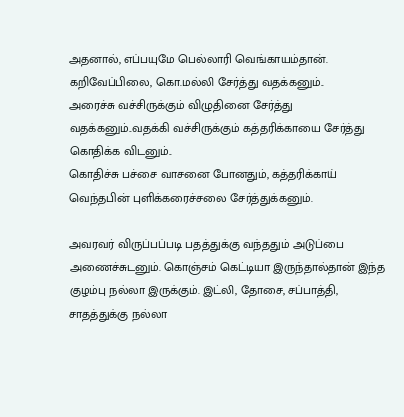அதனால், எப்பயுமே பெல்லாரி வெங்காயம்தான்.
கறிவேப்பிலை, கொ.மல்லி சேர்த்து வதக்கனும்..
அரைச்சு வச்சிருக்கும் விழுதினை சேர்த்து வதக்கனும்..வதக்கி வச்சிருக்கும் கத்தரிக்காயை சேர்த்து கொதிக்க விடனும்..
கொதிச்சு பச்சை வாசனை போனதும், கத்தரிக்காய் வெந்தபின் புளிக்கரைச்சலை சேர்த்துக்கனும்.

அவரவர் விருப்பப்படி பதத்துக்கு வந்ததும் அடுப்பை அணைச்சுடனும். கொஞ்சம் கெட்டியா இருந்தால்தான் இந்த குழம்பு நல்லா இருக்கும். இட்லி, தோசை, சப்பாத்தி, சாதத்துக்கு நல்லா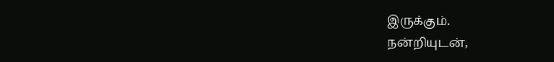இருக்கும்.
நன்றியுடன்,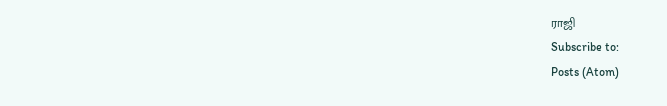ராஜி
Subscribe to:
Posts (Atom)